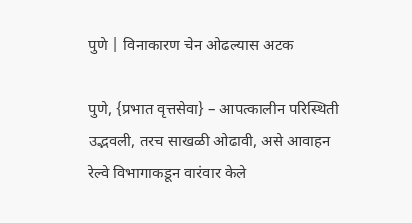पुणे | विनाकारण चेन ओढल्यास अटक

पुणे, {प्रभात वृत्तसेवा} – आपत्कालीन परिस्थिती उद्भवली, तरच साखळी ओढावी, असे आवाहन रेल्वे विभागाकडून वारंवार केले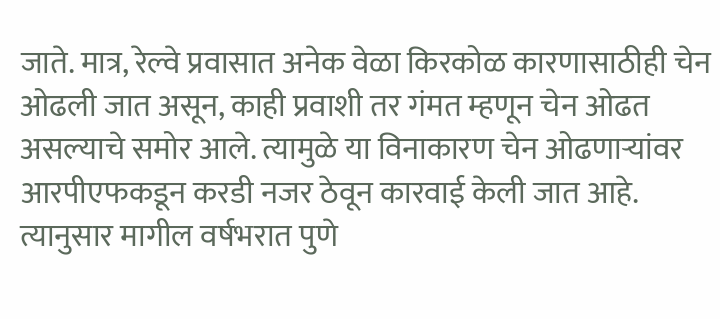जाते. मात्र, रेल्वे प्रवासात अनेक वेळा किरकोळ कारणासाठीही चेन ओढली जात असून, काही प्रवाशी तर गंमत म्हणून चेन ओढत असल्याचे समोर आले. त्यामुळे या विनाकारण चेन ओढणाऱ्यांवर आरपीएफकडून करडी नजर ठेवून कारवाई केली जात आहे. त्यानुसार मागील वर्षभरात पुणे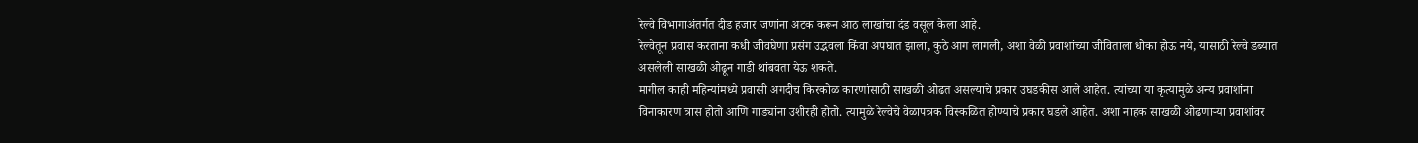रेल्वे विभागाअंतर्गत दीड हजार जणांना अटक करून आठ लाखांचा दंड वसूल केला आहे.
रेल्वेतून प्रवास करताना कधी जीवघेणा प्रसंग उद्भवला किंवा अपघात झाला, कुठे आग लागली, अशा वेळी प्रवाशांच्या जीविताला धोका होऊ नये, यासाठी रेल्वे डब्यात असलेली साखळी ओढून गाडी थांबवता येऊ शकते.
मागील काही महिन्यांमध्ये प्रवासी अगदीच किरकोळ कारणांसाठी साखळी ओढत असल्याचे प्रकार उघडकीस आले आहेत. त्यांच्या या कृत्यामुळे अन्य प्रवाशांना विनाकारण त्रास होतो आणि गाड्यांना उशीरही होतो. त्यामुळे रेल्वेचे वेळापत्रक विस्कळित होण्याचे प्रकार घडले आहेत. अशा नाहक साखळी ओढणाऱ्या प्रवाशांवर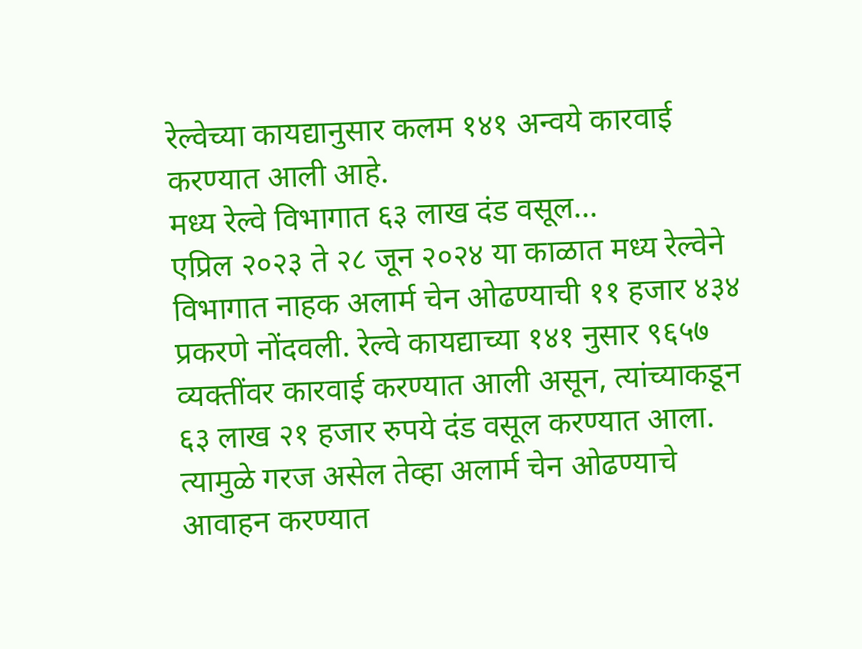रेल्वेच्या कायद्यानुसार कलम १४१ अन्वये कारवाई करण्यात आली आहे.
मध्य रेल्वे विभागात ६३ लाख दंड वसूल…
एप्रिल २०२३ ते २८ जून २०२४ या काळात मध्य रेल्वेने विभागात नाहक अलार्म चेन ओढण्याची ११ हजार ४३४ प्रकरणे नोंदवली. रेल्वे कायद्याच्या १४१ नुसार ९६५७ व्यक्तींवर कारवाई करण्यात आली असून, त्यांच्याकडून ६३ लाख २१ हजार रुपये दंड वसूल करण्यात आला.
त्यामुळे गरज असेल तेव्हा अलार्म चेन ओढण्याचे आवाहन करण्यात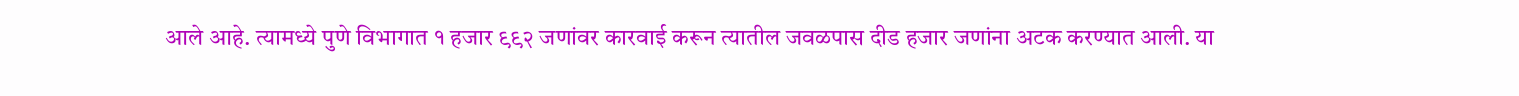आले आहे. त्यामध्ये पुणे विभागात १ हजार ९९२ जणांवर कारवाई करून त्यातील जवळपास दीड हजार जणांना अटक करण्यात आली. या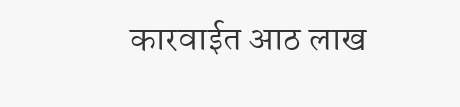कारवाईत आठ लाख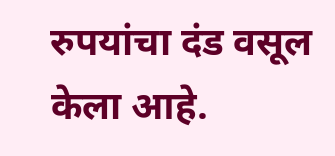रुपयांचा दंड वसूल केला आहे.